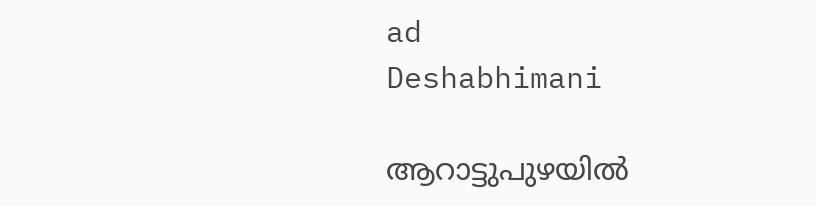ad
Deshabhimani

ആറാട്ടുപുഴയിൽ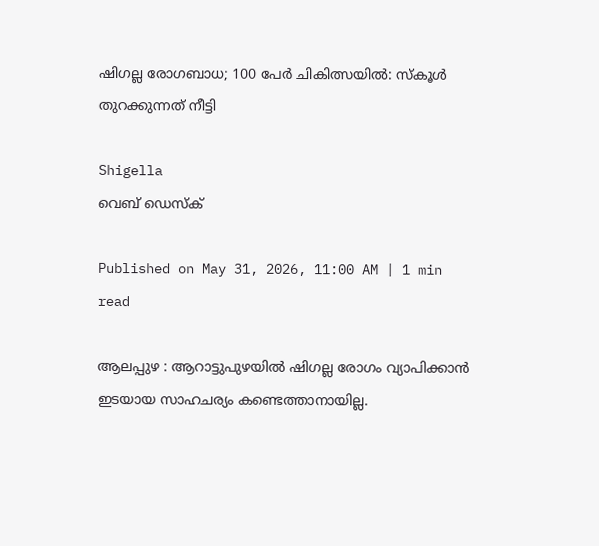ഷിഗല്ല രോഗബാധ; 100 പേർ ചികിത്സയിൽ: സ്കൂൾ തുറക്കുന്നത് നീട്ടി

Shigella
വെബ് ഡെസ്ക്

Published on May 31, 2026, 11:00 AM | 1 min read

ആലപ്പുഴ : ആറാട്ടുപുഴയിൽ ഷിഗല്ല രോഗം വ്യാപിക്കാൻ ഇടയായ സാഹചര്യം കണ്ടെത്താനായില്ല.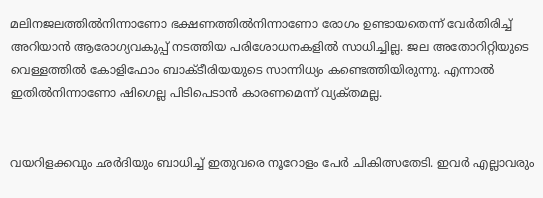മലിനജലത്തിൽനിന്നാണോ ഭക്ഷണത്തിൽനിന്നാണോ രോഗം ഉണ്ടായതെന്ന്‌ വേർതിരിച്ച്‌ അറിയാൻ ആരോഗ്യവകുപ്പ്‌ നടത്തിയ പരിശോധനകളിൽ സാധിച്ചില്ല. ജല അതോറിറ്റിയുടെ വെള്ളത്തിൽ കോളിഫോം ബാക്ടീരിയയുടെ സാന്നിധ്യം കണ്ടെത്തിയിരുന്നു. എന്നാൽ ഇതിൽനിന്നാണോ ഷിഗെല്ല പിടിപെടാൻ കാരണമെന്ന്‌ വ്യക്‌തമല്ല.


വയറിളക്കവും ഛർദിയും ബാധിച്ച്‌ ഇതുവരെ നൂറോളം പേർ ചികിത്സതേടി. ഇവർ എല്ലാവരും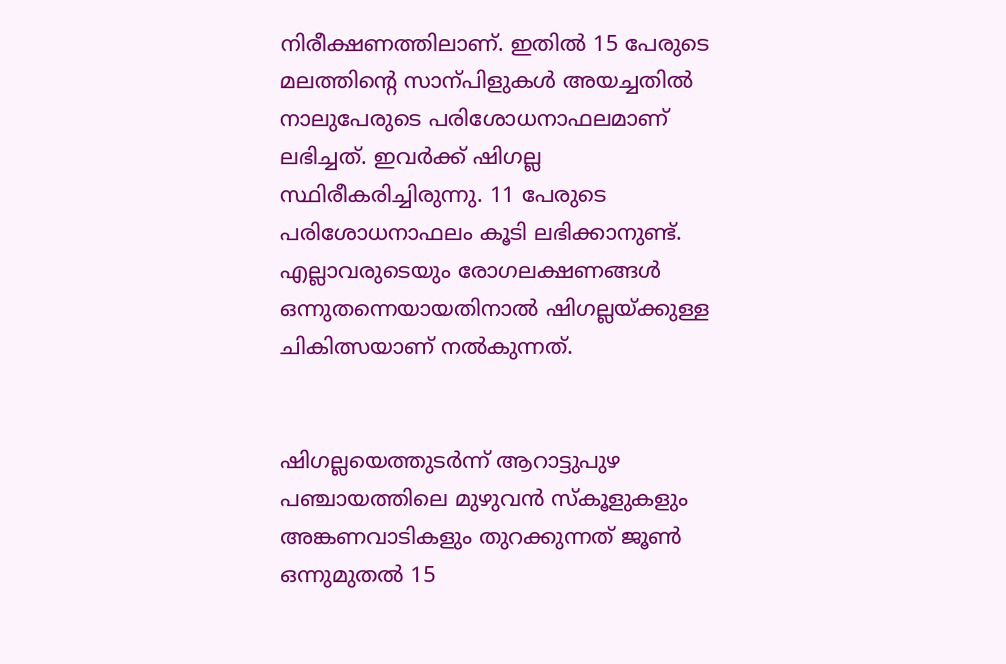നിരീക്ഷണത്തിലാണ്‌. ഇതിൽ 15 പേരുടെ മലത്തിന്റെ സാന്പിളുകൾ അയച്ചതിൽ നാലുപേരുടെ പരിശോധനാഫലമാണ്‌ ലഭിച്ചത്‌. ഇവർക്ക്‌ ഷിഗല്ല സ്ഥിരീകരിച്ചിരുന്നു. 11 പേരുടെ പരിശോധനാഫലം കൂടി ലഭിക്കാനുണ്ട്. എല്ലാവരുടെയും രോഗലക്ഷണങ്ങൾ ഒന്നുതന്നെയായതിനാൽ ഷിഗല്ലയ്‌ക്കുള്ള ചികിത്സയാണ്‌ നൽകുന്നത്‌.


ഷിഗല്ലയെത്തുടർന്ന് ആറാട്ടുപുഴ പഞ്ചായത്തിലെ മുഴുവൻ സ്കൂളുകളും അങ്കണവാടികളും തുറക്കുന്നത് ജൂൺ ഒന്നുമുതൽ 15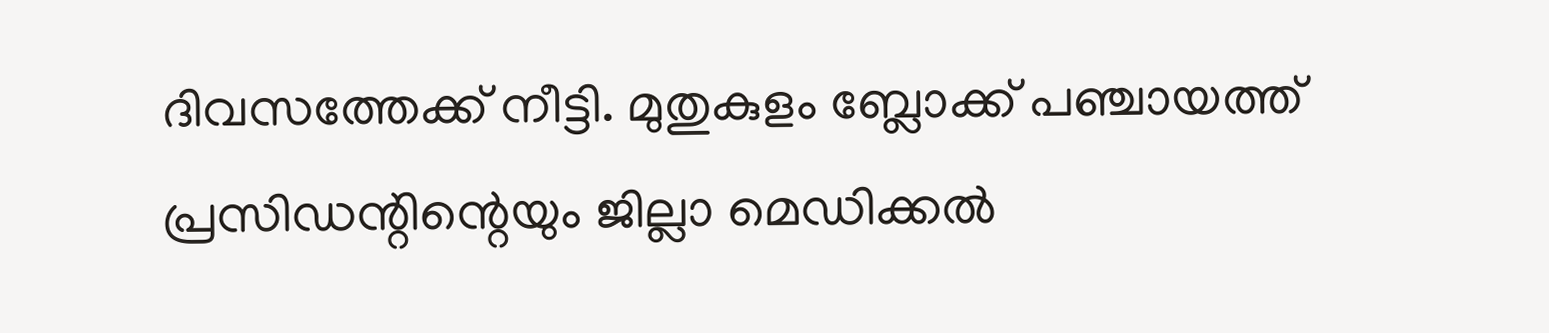ദിവസത്തേക്ക് നീട്ടി. മുതുകുളം ബ്ലോക്ക് പഞ്ചായത്ത് പ്രസിഡന്റിന്റെയും ജില്ലാ മെഡിക്കൽ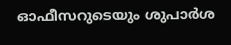ഓഫീസറുടെയും ശുപാർശ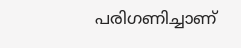പരിഗണിച്ചാണ്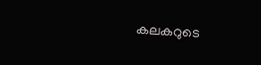കലകറുടെ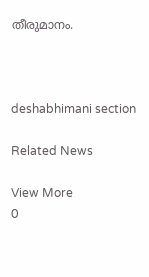തീരുമാനം.



deshabhimani section

Related News

View More
0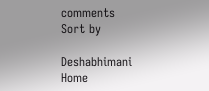comments
Sort by

Deshabhimani
Home